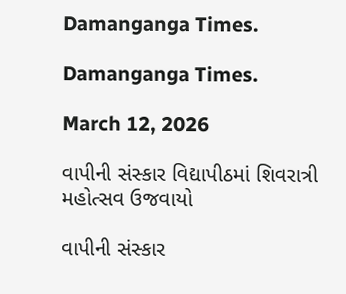Damanganga Times.

Damanganga Times.

March 12, 2026

વાપીની સંસ્કાર વિદ્યાપીઠમાં શિવરાત્રી મહોત્સવ ઉજવાયો

વાપીની સંસ્કાર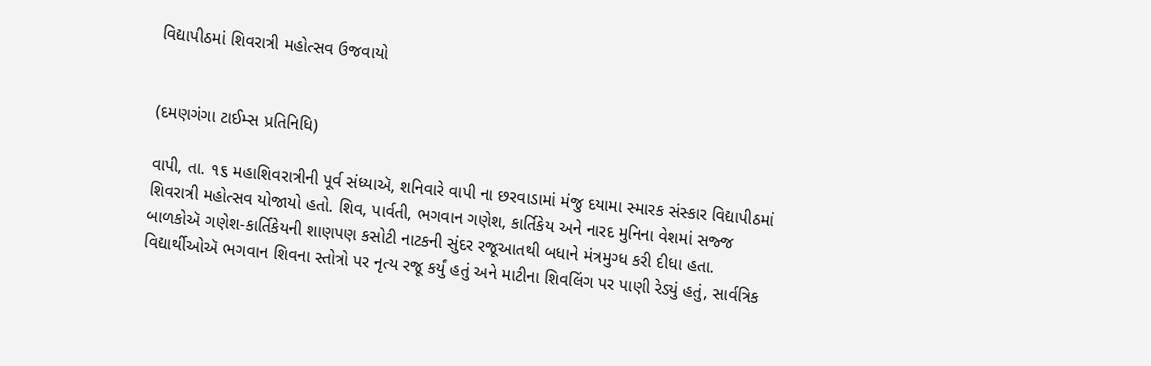વિદ્યાપીઠમાં શિવરાત્રી મહોત્સવ ઉજવાયો


(દમણગંગા ટાઈમ્સ પ્રતિનિધિ)

વાપી, તા. ૧૬ મહાશિવરાત્રીની પૂર્વ સંધ્યાઍ, શનિવારે વાપી ના છરવાડામાં મંજુ દયામા સ્મારક સંસ્કાર વિદ્યાપીઠમાં શિવરાત્રી મહોત્સવ યોજાયો હતો. શિવ, પાર્વતી, ભગવાન ગણેશ, કાર્તિકેય અને નારદ મુનિના વેશમાં સજ્જ બાળકોઍ ગણેશ-કાર્તિકેયની શાણપણ કસોટી નાટકની સુંદર રજૂઆતથી બધાને મંત્રમુગ્ધ કરી દીધા હતા. વિદ્યાર્થીઓઍ ભગવાન શિવના સ્તોત્રો પર નૃત્ય રજૂ કર્યું હતું અને માટીના શિવલિંગ પર પાણી રેડ્યું હતું, સાર્વત્રિક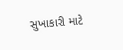સુખાકારી માટે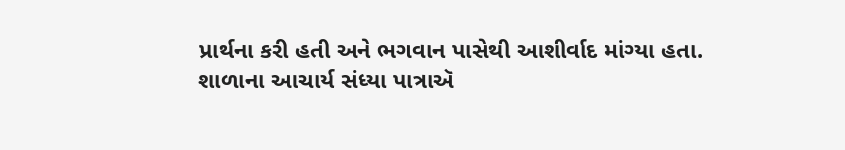પ્રાર્થના કરી હતી અને ભગવાન પાસેથી આશીર્વાદ માંગ્યા હતા. શાળાના આચાર્ય સંધ્યા પાત્રાઍ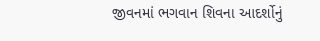જીવનમાં ભગવાન શિવના આદર્શોનું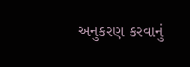અનુકરણ કરવાનું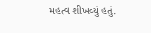મહત્વ શીખવ્યું હતું.